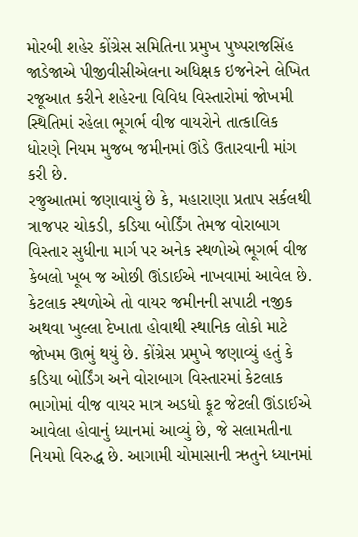મોરબી શહેર કોંગ્રેસ સમિતિના પ્રમુખ પુષ્પરાજસિંહ જાડેજાએ પીજીવીસીએલના અધિક્ષક ઇજનેરને લેખિત રજૂઆત કરીને શહેરના વિવિધ વિસ્તારોમાં જોખમી સ્થિતિમાં રહેલા ભૂગર્ભ વીજ વાયરોને તાત્કાલિક ધોરણે નિયમ મુજબ જમીનમાં ઊંડે ઉતારવાની માંગ કરી છે.
રજુઆતમાં જણાવાયું છે કે, મહારાણા પ્રતાપ સર્કલથી ત્રાજપર ચોકડી, કડિયા બોર્ડિંગ તેમજ વોરાબાગ વિસ્તાર સુધીના માર્ગ પર અનેક સ્થળોએ ભૂગર્ભ વીજ કેબલો ખૂબ જ ઓછી ઊંડાઈએ નાખવામાં આવેલ છે. કેટલાક સ્થળોએ તો વાયર જમીનની સપાટી નજીક અથવા ખુલ્લા દેખાતા હોવાથી સ્થાનિક લોકો માટે જોખમ ઊભું થયું છે. કોંગ્રેસ પ્રમુખે જણાવ્યું હતું કે કડિયા બોર્ડિંગ અને વોરાબાગ વિસ્તારમાં કેટલાક ભાગોમાં વીજ વાયર માત્ર અડધો ફૂટ જેટલી ઊંડાઈએ આવેલા હોવાનું ધ્યાનમાં આવ્યું છે, જે સલામતીના નિયમો વિરુદ્ધ છે. આગામી ચોમાસાની ઋતુને ધ્યાનમાં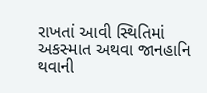રાખતાં આવી સ્થિતિમાં અકસ્માત અથવા જાનહાનિ થવાની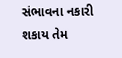સંભાવના નકારી શકાય તેમ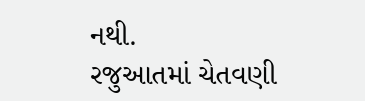નથી.
રજુઆતમાં ચેતવણી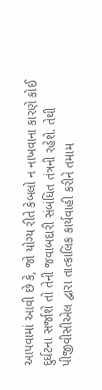આપવામાં આવી છે કે, જો યોગ્ય રીતે કેબલો ન નાખવાના કારણે કોઈ દુર્ઘટના સર્જાશે તો તેની જવાબદારી સંબંધિત તંત્રની રહેશે. તેથી પીજીવીસીએલ દ્વારા તાત્કાલિક કાર્યવાહી કરીને તમામ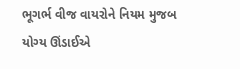ભૂગર્ભ વીજ વાયરોને નિયમ મુજબ યોગ્ય ઊંડાઈએ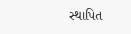સ્થાપિત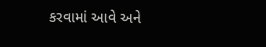કરવામાં આવે અને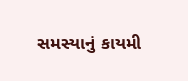સમસ્યાનું કાયમી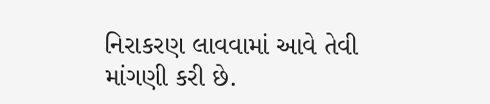નિરાકરણ લાવવામાં આવે તેવી માંગણી કરી છે.